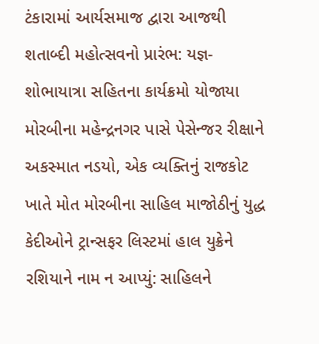ટંકારામાં આર્યસમાજ દ્વારા આજથી શતાબ્દી મહોત્સવનો પ્રારંભ: યજ્ઞ-શોભાયાત્રા સહિતના કાર્યક્રમો યોજાયા મોરબીના મહેન્દ્રનગર પાસે પેસેન્જર રીક્ષાને અકસ્માત નડયો, એક વ્યક્તિનું રાજકોટ ખાતે મોત મોરબીના સાહિલ માજોઠીનું યુદ્ધ કેદીઓને ટ્રાન્સફર લિસ્ટમાં હાલ યુક્રેને રશિયાને નામ ન આપ્યું: સાહિલને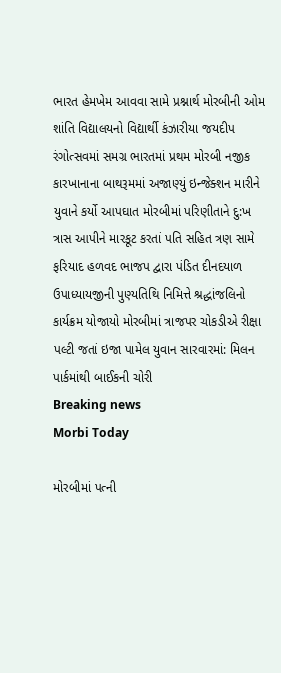ભારત હેમખેમ આવવા સામે પ્રશ્નાર્થ મોરબીની ઓમ શાંતિ વિદ્યાલયનો વિદ્યાર્થી કંઝારીયા જયદીપ રંગોત્સવમાં સમગ્ર ભારતમાં પ્રથમ મોરબી નજીક કારખાનાના બાથરૂમમાં અજાણ્યું ઇન્જેક્શન મારીને યુવાને કર્યો આપઘાત મોરબીમાં પરિણીતાને દુ:ખ ત્રાસ આપીને મારકૂટ કરતાં પતિ સહિત ત્રણ સામે ફરિયાદ હળવદ ભાજપ દ્વારા પંડિત દીનદયાળ ઉપાધ્યાયજીની પુણ્યતિથિ નિમિત્તે શ્રદ્ધાંજલિનો કાર્યક્રમ યોજાયો મોરબીમાં ત્રાજપર ચોકડીએ રીક્ષા પલ્ટી જતાં ઇજા પામેલ યુવાન સારવારમાં: મિલન પાર્કમાંથી બાઈકની ચોરી
Breaking news
Morbi Today

મોરબીમાં પત્ની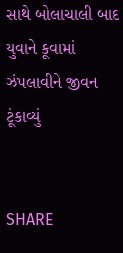સાથે બોલાચાલી બાદ યુવાને કૂવામાં ઝંપલાવીને જીવન ટૂંકાવ્યું


SHARE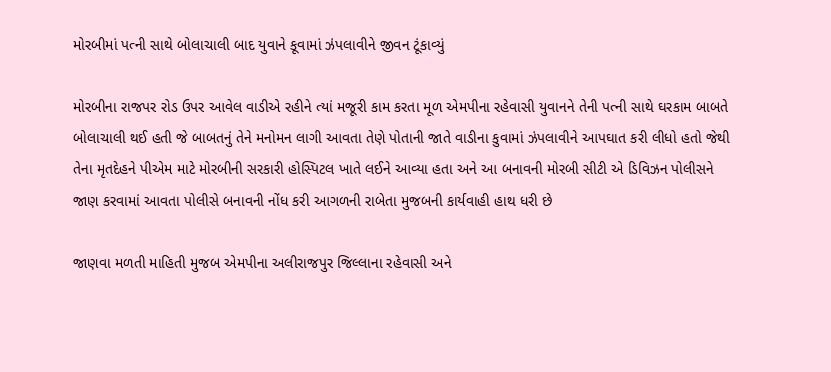મોરબીમાં પત્ની સાથે બોલાચાલી બાદ યુવાને કૂવામાં ઝંપલાવીને જીવન ટૂંકાવ્યું

મોરબીના રાજપર રોડ ઉપર આવેલ વાડીએ રહીને ત્યાં મજૂરી કામ કરતા મૂળ એમપીના રહેવાસી યુવાનને તેની પત્ની સાથે ઘરકામ બાબતે બોલાચાલી થઈ હતી જે બાબતનું તેને મનોમન લાગી આવતા તેણે પોતાની જાતે વાડીના કુવામાં ઝંપલાવીને આપઘાત કરી લીધો હતો જેથી તેના મૃતદેહને પીએમ માટે મોરબીની સરકારી હોસ્પિટલ ખાતે લઈને આવ્યા હતા અને આ બનાવની મોરબી સીટી એ ડિવિઝન પોલીસને જાણ કરવામાં આવતા પોલીસે બનાવની નોંધ કરી આગળની રાબેતા મુજબની કાર્યવાહી હાથ ધરી છે

જાણવા મળતી માહિતી મુજબ એમપીના અલીરાજપુર જિલ્લાના રહેવાસી અને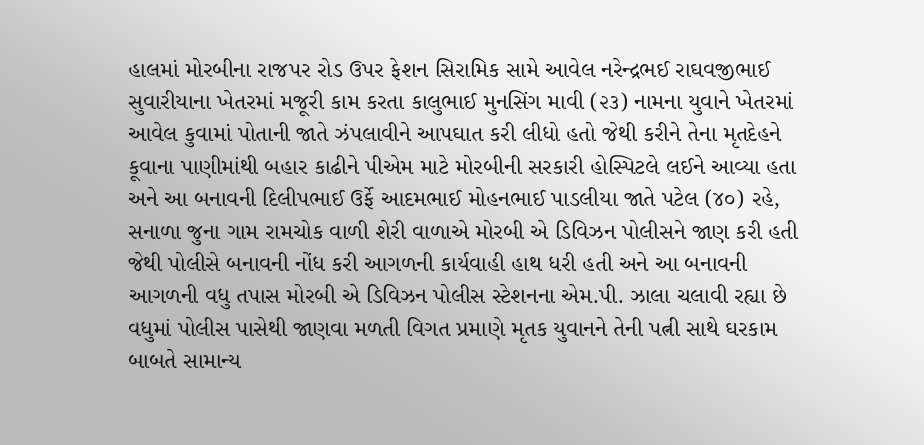હાલમાં મોરબીના રાજપર રોડ ઉપર ફેશન સિરામિક સામે આવેલ નરેન્દ્રભઈ રાઘવજીભાઈ સુવારીયાના ખેતરમાં મજૂરી કામ કરતા કાલુભાઈ મુનસિંગ માવી (૨૩) નામના યુવાને ખેતરમાં આવેલ કુવામાં પોતાની જાતે ઝંપલાવીને આપઘાત કરી લીધો હતો જેથી કરીને તેના મૃતદેહને કૂવાના પાણીમાંથી બહાર કાઢીને પીએમ માટે મોરબીની સરકારી હોસ્પિટલે લઈને આવ્યા હતા અને આ બનાવની દિલીપભાઈ ઉર્ફે આદમભાઈ મોહનભાઈ પાડલીયા જાતે પટેલ (૪૦) રહે, સનાળા જુના ગામ રામચોક વાળી શેરી વાળાએ મોરબી એ ડિવિઝન પોલીસને જાણ કરી હતી જેથી પોલીસે બનાવની નોંધ કરી આગળની કાર્યવાહી હાથ ધરી હતી અને આ બનાવની આગળની વધુ તપાસ મોરબી એ ડિવિઝન પોલીસ સ્ટેશનના એમ.પી. ઝાલા ચલાવી રહ્યા છે વધુમાં પોલીસ પાસેથી જાણવા મળતી વિગત પ્રમાણે મૃતક યુવાનને તેની પત્ની સાથે ઘરકામ બાબતે સામાન્ય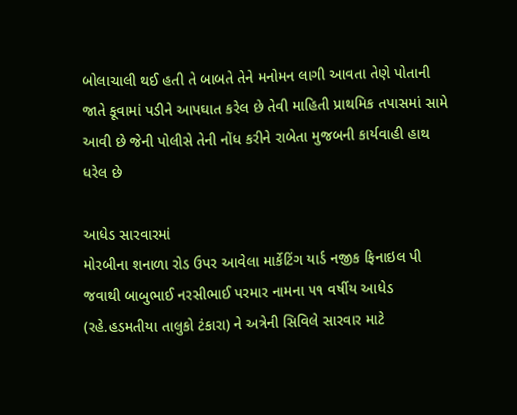બોલાચાલી થઈ હતી તે બાબતે તેને મનોમન લાગી આવતા તેણે પોતાની જાતે કૂવામાં પડીને આપઘાત કરેલ છે તેવી માહિતી પ્રાથમિક તપાસમાં સામે આવી છે જેની પોલીસે તેની નોંધ કરીને રાબેતા મુજબની કાર્યવાહી હાથ ધરેલ છે

આધેડ સારવારમાં
મોરબીના શનાળા રોડ ઉપર આવેલા માર્કેટિંગ યાર્ડ નજીક ફિનાઇલ પી જવાથી બાબુભાઈ નરસીભાઈ પરમાર નામના ૫૧ વર્ષીય આધેડ (રહે.હડમતીયા તાલુકો ટંકારા) ને અત્રેની સિવિલે સારવાર માટે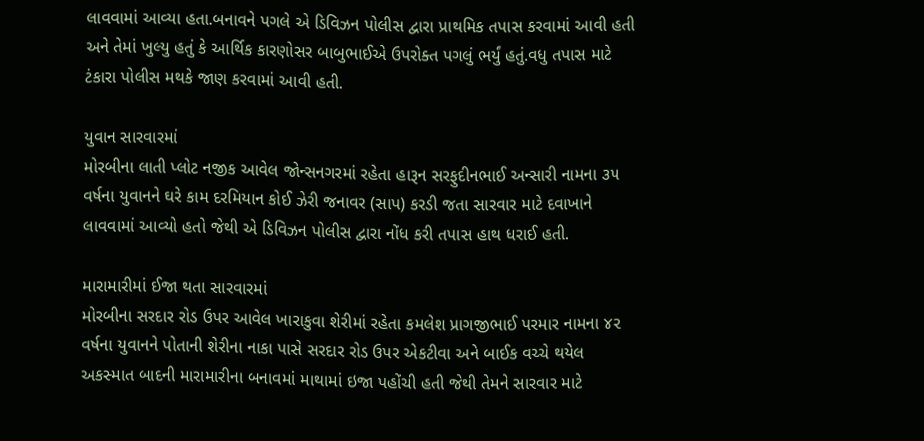લાવવામાં આવ્યા હતા.બનાવને પગલે એ ડિવિઝન પોલીસ દ્વારા પ્રાથમિક તપાસ કરવામાં આવી હતી અને તેમાં ખુલ્યુ હતું કે આર્થિક કારણોસર બાબુભાઈએ ઉપરોક્ત પગલું ભર્યું હતું.વધુ તપાસ માટે ટંકારા પોલીસ મથકે જાણ કરવામાં આવી હતી.

યુવાન સારવારમાં
મોરબીના લાતી પ્લોટ નજીક આવેલ જોન્સનગરમાં રહેતા હારૂન સરફુદીનભાઈ અન્સારી નામના ૩૫ વર્ષના યુવાનને ઘરે કામ દરમિયાન કોઈ ઝેરી જનાવર (સાપ) કરડી જતા સારવાર માટે દવાખાને લાવવામાં આવ્યો હતો જેથી એ ડિવિઝન પોલીસ દ્વારા નોંધ કરી તપાસ હાથ ધરાઈ હતી.

મારામારીમાં ઈજા થતા સારવારમાં
મોરબીના સરદાર રોડ ઉપર આવેલ ખારાકુવા શેરીમાં રહેતા કમલેશ પ્રાગજીભાઈ પરમાર નામના ૪૨ વર્ષના યુવાનને પોતાની શેરીના નાકા પાસે સરદાર રોડ ઉપર એકટીવા અને બાઈક વચ્ચે થયેલ અકસ્માત બાદની મારામારીના બનાવમાં માથામાં ઇજા પહોંચી હતી જેથી તેમને સારવાર માટે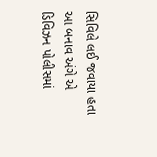સિવિલે લઈ જવાયા હતા આ બનાવ અંગે એ ડિવિઝન પોલીસમાં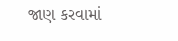જાણ કરવામાં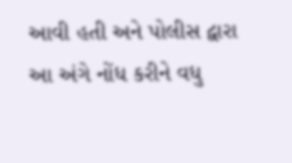આવી હતી અને પોલીસ દ્વારા આ અંગે નોંધ કરીને વધુ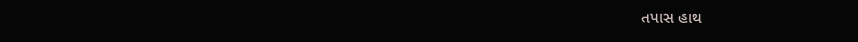તપાસ હાથ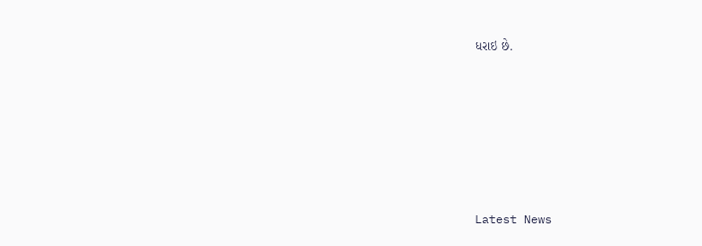ધરાઇ છે.






Latest News